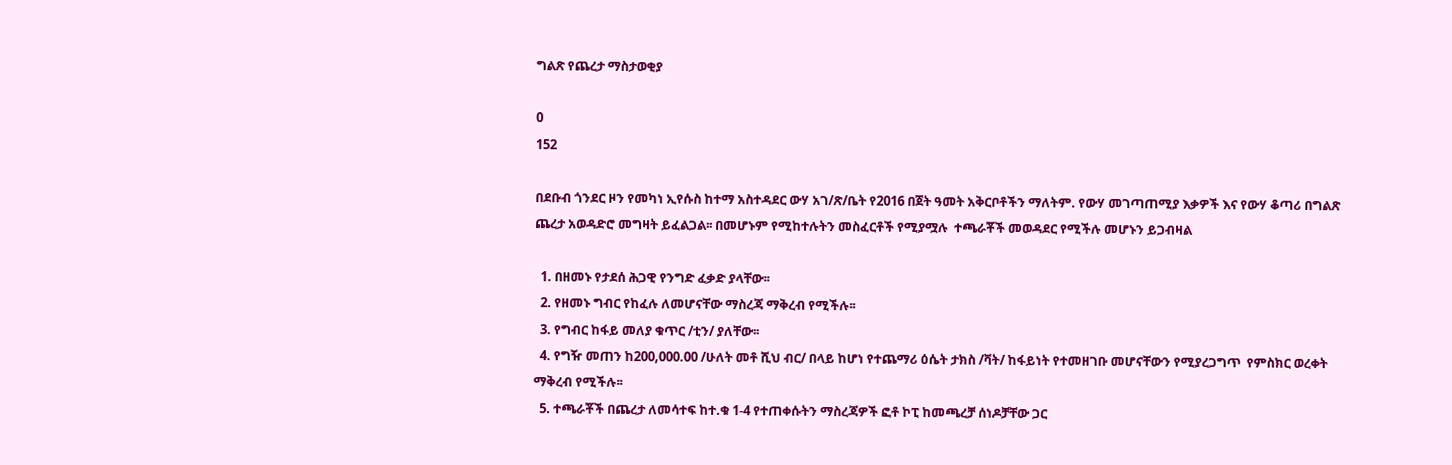ግልጽ የጨረታ ማስታወቂያ

0
152

በደቡብ ጎንደር ዞን የመካነ ኢየሱስ ከተማ አስተዳደር ውሃ አገ/ጽ/ቤት የ2016 በጀት ዓመት አቅርቦቶችን ማለትም. የውሃ መገጣጠሚያ እቃዎች እና የውሃ ቆጣሪ በግልጽ ጨረታ አወዳድሮ መግዛት ይፈልጋል፡፡ በመሆኑም የሚከተሉትን መስፈርቶች የሚያሟሉ  ተጫራቾች መወዳደር የሚችሉ መሆኑን ይጋብዛል

  1. በዘመኑ የታደሰ ሕጋዊ የንግድ ፈቃድ ያላቸው፡፡
  2. የዘመኑ ግብር የከፈሉ ለመሆናቸው ማስረጃ ማቅረብ የሚችሉ፡፡
  3. የግብር ከፋይ መለያ ቁጥር /ቲን/ ያለቸው፡፡
  4. የግዥ መጠን ከ200,000.00 /ሁለት መቶ ሺህ ብር/ በላይ ከሆነ የተጨማሪ ዕሴት ታክስ /ቫት/ ከፋይነት የተመዘገቡ መሆናቸውን የሚያረጋግጥ  የምስክር ወረቀት ማቅረብ የሚችሉ፡፡
  5. ተጫራቾች በጨረታ ለመሳተፍ ከተ.ቁ 1-4 የተጠቀሱትን ማስረጃዎች ፎቶ ኮፒ ከመጫረቻ ሰነዶቻቸው ጋር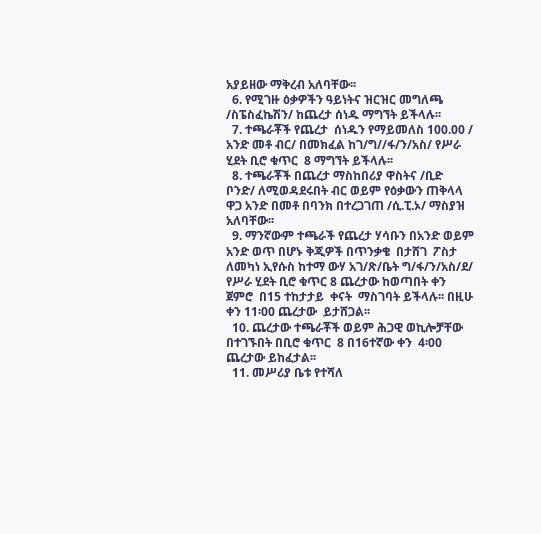አያይዘው ማቅረብ አለባቸው፡፡
  6. የሚገዙ ዕቃዎችን ዓይነትና ዝርዝር መግለጫ /ስፔስፈኬሽን/ ከጨረታ ሰነዱ ማግኘት ይችላሉ፡፡
  7. ተጫራቾች የጨረታ  ሰነዱን የማይመለስ 100.00 / አንድ መቶ ብር/ በመክፈል ከገ/ግ//ፋ/ን/አስ/ የሥራ ሂደት ቢሮ ቁጥር  8 ማግኘት ይችላሉ፡፡
  8. ተጫራቾች በጨረታ ማስከበሪያ ዋስትና /ቢድ ቦንድ/ ለሚወዳደሩበት ብር ወይም የዕቃውን ጠቅላላ ዋጋ አንድ በመቶ በባንክ በተረጋገጠ /ሲ.ፒ.ኦ/ ማስያዝ  አለባቸው፡፡
  9. ማንኛውም ተጫራች የጨረታ ሃሳቡን በአንድ ወይም አንድ ወጥ በሆኑ ቅጂዎች በጥንቃቄ  በታሸገ  ፖስታ ለመካነ ኢየሱስ ከተማ ውሃ አገ/ጽ/ቤት ግ/ፋ/ን/አስ/ደ/ የሥራ ሂደት ቢሮ ቁጥር 8 ጨረታው ከወጣበት ቀን ጀምሮ  በ15 ተከታታይ  ቀናት  ማስገባት ይችላሉ፡፡ በዚሁ ቀን 11፡00 ጨረታው  ይታሸጋል፡፡
  10. ጨረታው ተጫራቾች ወይም ሕጋዊ ወኪሎቻቸው  በተገኙበት በቢሮ ቁጥር  8 በ16ተኛው ቀን  4፡00 ጨረታው ይከፈታል፡፡
  11. መሥሪያ ቤቱ የተሻለ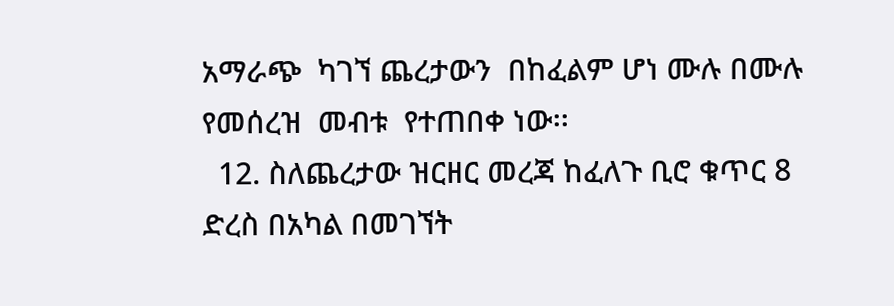አማራጭ  ካገኘ ጨረታውን  በከፈልም ሆነ ሙሉ በሙሉ የመሰረዝ  መብቱ  የተጠበቀ ነው፡፡
  12. ስለጨረታው ዝርዘር መረጃ ከፈለጉ ቢሮ ቁጥር 8 ድረስ በአካል በመገኘት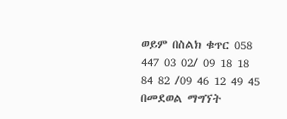ወይም በስልክ ቁጥር 058 447 03 02/ 09 18 18 84 82 /09 46 12 49 45 በመደወል ማግኘት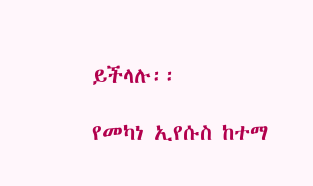ይችላሉ፡፡

የመካነ ኢየሱስ ከተማ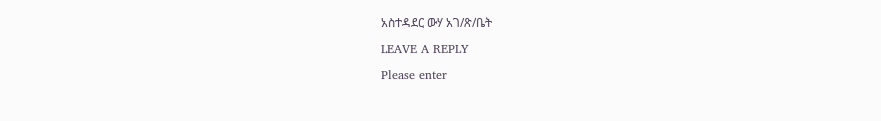አስተዳደር ውሃ አገ/ጽ/ቤት

LEAVE A REPLY

Please enter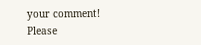your comment!
Please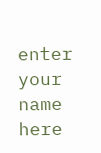enter your name here